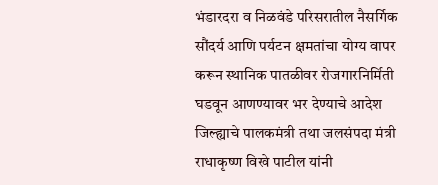भंडारदरा व निळवंडे परिसरातील नैसर्गिक सौंदर्य आणि पर्यटन क्षमतांचा योग्य वापर करून स्थानिक पातळीवर रोजगारनिर्मिती घडवून आणण्यावर भर देण्याचे आदेश जिल्ह्याचे पालकमंत्री तथा जलसंपदा मंत्री राधाकृष्ण विखे पाटील यांनी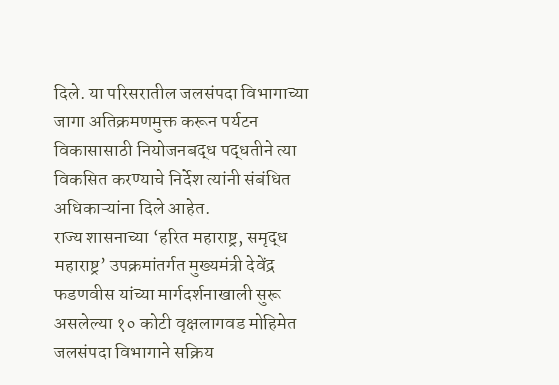दिले. या परिसरातील जलसंपदा विभागाच्या जागा अतिक्रमणमुक्त करून पर्यटन विकासासाठी नियोजनबद्ध पद्धतीने त्या विकसित करण्याचे निर्देश त्यांनी संबंधित अधिकाऱ्यांना दिले आहेत.
राज्य शासनाच्या ‘हरित महाराष्ट्र, समृद्ध महाराष्ट्र’ उपक्रमांतर्गत मुख्यमंत्री देवेंद्र फडणवीस यांच्या मार्गदर्शनाखाली सुरू असलेल्या १० कोटी वृक्षलागवड मोहिमेत जलसंपदा विभागाने सक्रिय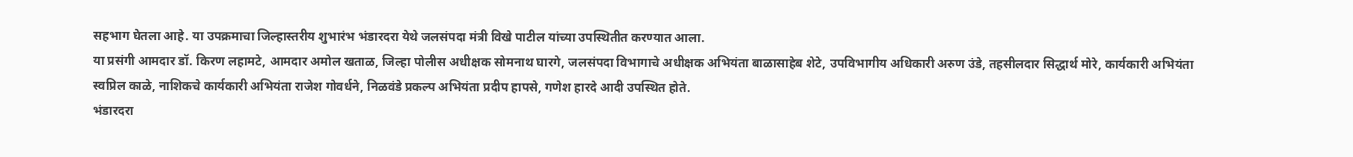सहभाग घेतला आहे. या उपक्रमाचा जिल्हास्तरीय शुभारंभ भंडारदरा येथे जलसंपदा मंत्री विखे पाटील यांच्या उपस्थितीत करण्यात आला.
या प्रसंगी आमदार डॉ. किरण लहामटे, आमदार अमोल खताळ, जिल्हा पोलीस अधीक्षक सोमनाथ घारगे, जलसंपदा विभागाचे अधीक्षक अभियंता बाळासाहेब शेटे, उपविभागीय अधिकारी अरुण उंडे, तहसीलदार सिद्धार्थ मोरे, कार्यकारी अभियंता स्वप्रिल काळे, नाशिकचे कार्यकारी अभियंता राजेश गोवर्धने, निळवंडे प्रकल्प अभियंता प्रदीप हापसे, गणेश हारदे आदी उपस्थित होते.
भंडारदरा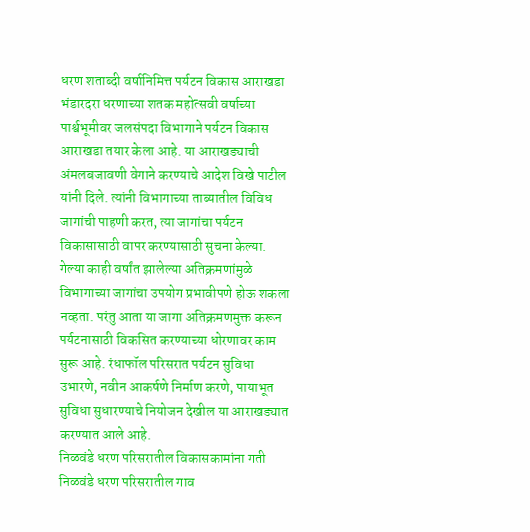धरण शताब्दी वर्षानिमित्त पर्यटन विकास आराखडा
भंडारदरा धरणाच्या शतक महोत्सवी वर्षाच्या पार्श्वभूमीवर जलसंपदा विभागाने पर्यटन विकास आराखडा तयार केला आहे. या आराखड्याची अंमलबजावणी वेगाने करण्याचे आदेश विखे पाटील यांनी दिले. त्यांनी विभागाच्या ताब्यातील विविध जागांची पाहणी करत, त्या जागांचा पर्यटन विकासासाठी वापर करण्यासाठी सुचना केल्या.
गेल्या काही वर्षांत झालेल्या अतिक्रमणांमुळे विभागाच्या जागांचा उपयोग प्रभावीपणे होऊ शकला नव्हता. परंतु आता या जागा अतिक्रमणमुक्त करून पर्यटनासाठी विकसित करण्याच्या धोरणावर काम सुरू आहे. रंधाफॉल परिसरात पर्यटन सुविधा उभारणे, नवीन आकर्षणे निर्माण करणे, पायाभूत सुविधा सुधारण्याचे नियोजन देखील या आराखड्यात करण्यात आले आहे.
निळवंडे धरण परिसरातील विकासकामांना गती
निळवंडे धरण परिसरातील गाव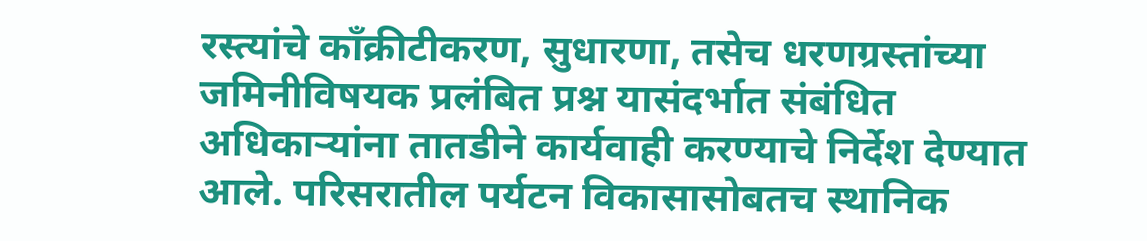रस्त्यांचे काँक्रीटीकरण, सुधारणा, तसेच धरणग्रस्तांच्या जमिनीविषयक प्रलंबित प्रश्न यासंदर्भात संबंधित अधिकाऱ्यांना तातडीने कार्यवाही करण्याचे निर्देश देण्यात आले. परिसरातील पर्यटन विकासासोबतच स्थानिक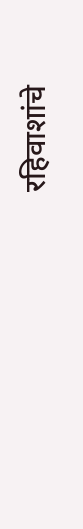रहिवाशांचे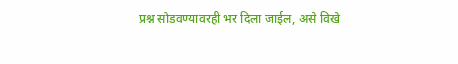प्रश्न सोडवण्यावरही भर दिला जाईल, असे विखे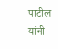पाटील यांनी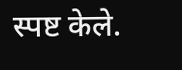स्पष्ट केले.